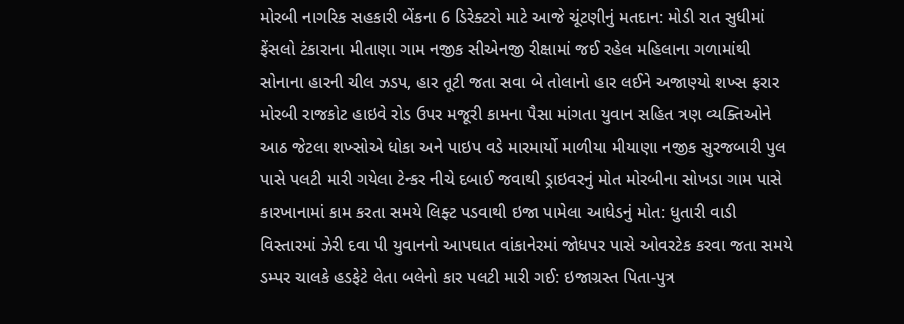મોરબી નાગરિક સહકારી બેંકના 6 ડિરેક્ટરો માટે આજે ચૂંટણીનું મતદાન: મોડી રાત સુધીમાં ફેંસલો ટંકારાના મીતાણા ગામ નજીક સીએનજી રીક્ષામાં જઈ રહેલ મહિલાના ગળામાંથી સોનાના હારની ચીલ ઝડપ, હાર તૂટી જતા સવા બે તોલાનો હાર લઈને અજાણ્યો શખ્સ ફરાર મોરબી રાજકોટ હાઇવે રોડ ઉપર મજૂરી કામના પૈસા માંગતા યુવાન સહિત ત્રણ વ્યક્તિઓને આઠ જેટલા શખ્સોએ ધોકા અને પાઇપ વડે મારમાર્યો માળીયા મીયાણા નજીક સુરજબારી પુલ પાસે પલટી મારી ગયેલા ટેન્કર નીચે દબાઈ જવાથી ડ્રાઇવરનું મોત મોરબીના સોખડા ગામ પાસે કારખાનામાં કામ કરતા સમયે લિફ્ટ પડવાથી ઇજા પામેલા આધેડનું મોત: ધુતારી વાડી વિસ્તારમાં ઝેરી દવા પી યુવાનનો આપઘાત વાંકાનેરમાં જોધપર પાસે ઓવરટેક કરવા જતા સમયે ડમ્પર ચાલકે હડફેટે લેતા બલેનો કાર પલટી મારી ગઈ: ઇજાગ્રસ્ત પિતા-પુત્ર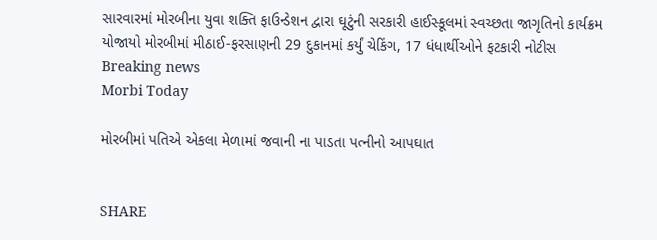સારવારમાં મોરબીના યુવા શક્તિ ફાઉન્ડેશન દ્વારા ઘૂટુંની સરકારી હાઈસ્કૂલમાં સ્વચ્છતા જાગૃતિનો કાર્યક્રમ યોજાયો મોરબીમાં મીઠાઈ-ફરસાણની 29 દુકાનમાં કર્યું ચેકિંગ, 17 ધંધાર્થીઓને ફટકારી નોટીસ
Breaking news
Morbi Today

મોરબીમાં પતિએ એકલા મેળામાં જવાની ના પાડતા પત્નીનો આપઘાત


SHARE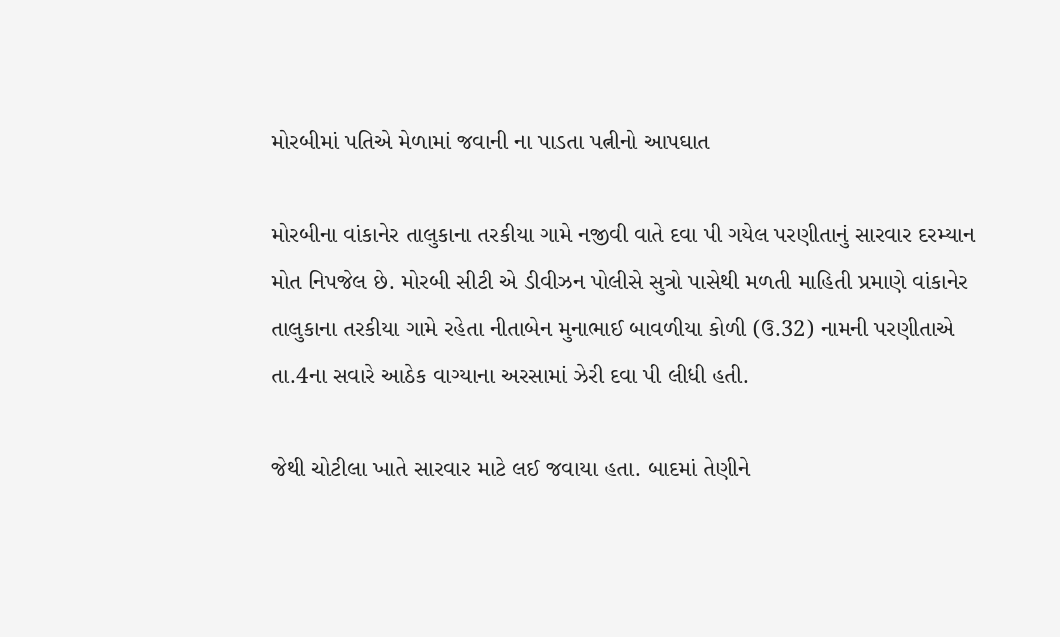મોરબીમાં પતિએ મેળામાં જવાની ના પાડતા પત્નીનો આપઘાત

મોરબીના વાંકાનેર તાલુકાના તરકીયા ગામે નજીવી વાતે દવા પી ગયેલ પરણીતાનું સારવાર દરમ્યાન મોત નિપજેલ છે. મોરબી સીટી એ ડીવીઝન પોલીસે સુત્રો પાસેથી મળતી માહિતી પ્રમાણે વાંકાનેર તાલુકાના તરકીયા ગામે રહેતા નીતાબેન મુનાભાઈ બાવળીયા કોળી (ઉ.32) નામની પરણીતાએ તા.4ના સવારે આઠેક વાગ્યાના અરસામાં ઝેરી દવા પી લીધી હતી.

જેથી ચોટીલા ખાતે સારવાર માટે લઈ જવાયા હતા. બાદમાં તેણીને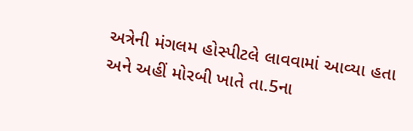અત્રેની મંગલમ હોસ્પીટલે લાવવામાં આવ્યા હતા અને અહીં મોરબી ખાતે તા.5ના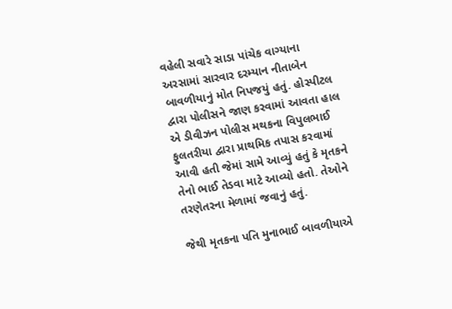વહેલી સવારે સાડા પાંચેક વાગ્યાના અરસામાં સારવાર દરમ્યાન નીતાબેન બાવળીયાનું મોત નિપજયું હતું. હોસ્પીટલ દ્વારા પોલીસને જાણ કરવામાં આવતા હાલ એ ડીવીઝન પોલીસ મથકના વિપુલભાઈ ફુલતરીયા દ્વારા પ્રાથમિક તપાસ કરવામાં આવી હતી જેમાં સામે આવ્યું હતું કે મૃતકને તેનો ભાઈ તેડવા માટે આવ્યો હતો. તેઓને તરણેતરના મેળામાં જવાનું હતું.

જેથી મૃતકના પતિ મુનાભાઈ બાવળીયાએ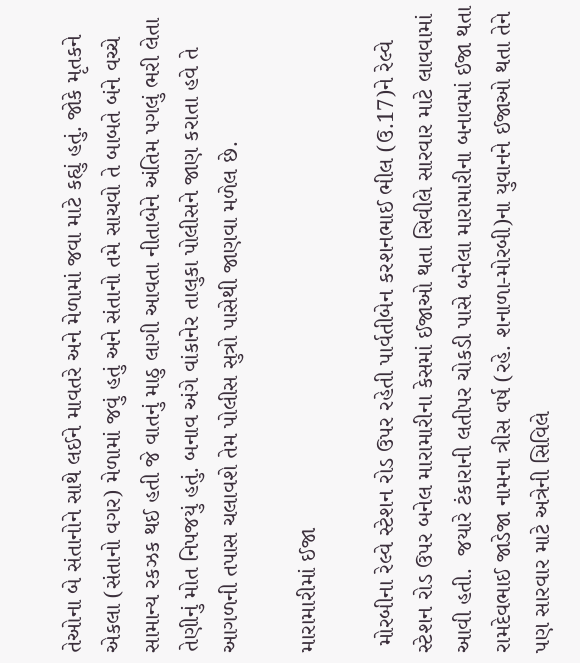તેઓના બે સંતાનોને સાથે લઈને માવતરે અને મેળામાં જવા માટે કહ્યું હતું. જોકે મૃતકને એકલા (સંતાનો વગર) મેળામાં જવું હતું અને સંતાનો તમે સાચવો તે બાબતે બંને વચ્ચે સામાન્ય રકઝક થઈ હતી જે વાતનું માઠુ લાગી આવતા નીતાબેને અંતિમ પગલું ભરી લેતા તેણીનું મોત નિપજયું હતું. બનાવ અંગે વાંકાનેર તાલુકા પોલીસને જાણ કરાતા હવે તે આગળની તપાસ ચલાવશે તેમ પોલીસ સુત્રો પાસેથી જાણવા મળેલ છે.

મારામારીમાં ઈજા

 મોરબીના રેલ્વે સ્ટેશન રોડ ઉપર રહેતી પાર્વતીબેન કરશનભાઈ ભીલ (ઉ.17)ને રેલ્વે સ્ટેશન રોડ ઉપર બનેલ મારામારીના કેસમાં ઈજાઓ થતા સિવીલે સારવાર માટે લાવવામાં આવી હતી.  જયારે ટંકારાની લતીપર ચોકડી પાસે બનેલા મારામારીના બનાવમાં ઈજા થતા રામદેવભાઈ જાડેજા નામના ત્રીસ વર્ષ (રહે. શનાળા-મોરબી)ના યુવાનને ઈજાઓ થતા તેને પણ સારવાર માટે અત્રેની સિવિલે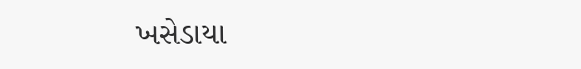ખસેડાયા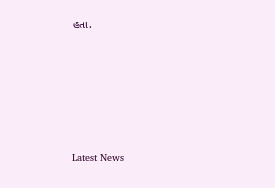હતા.






Latest News